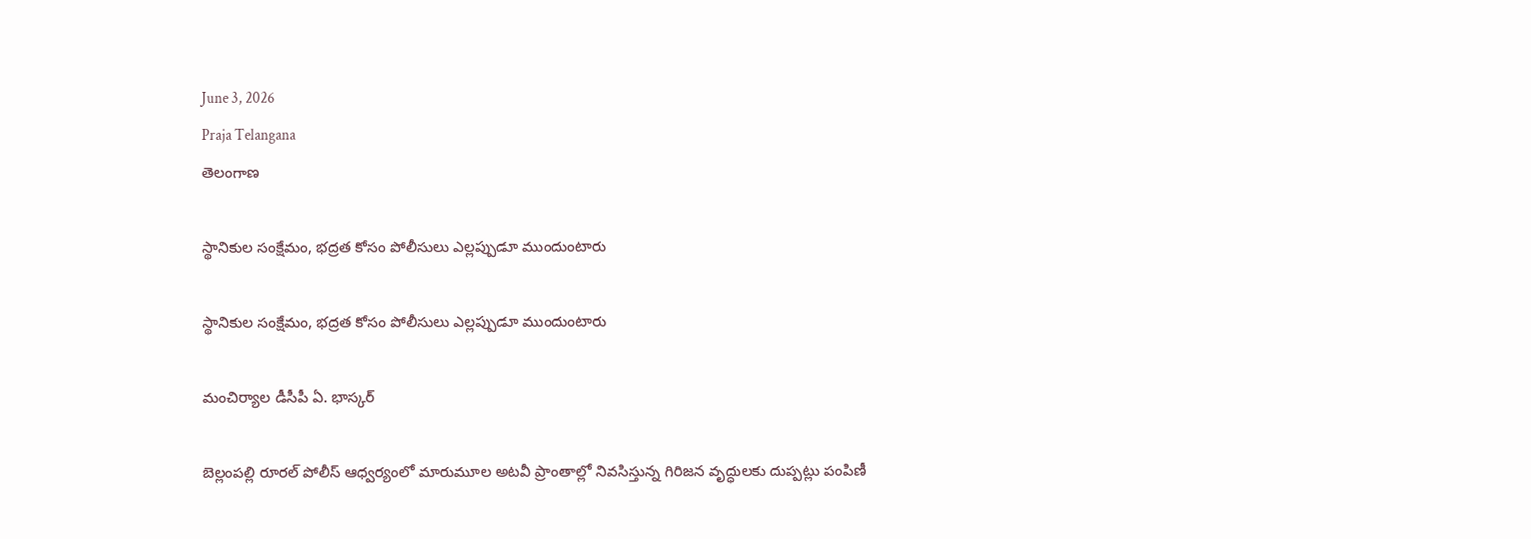June 3, 2026
Praja Telangana
తెలంగాణ

స్థానికుల సంక్షేమం, భద్రత కోసం పోలీసులు ఎల్లప్పుడూ ముందుంటారు

స్థానికుల సంక్షేమం, భద్రత కోసం పోలీసులు ఎల్లప్పుడూ ముందుంటారు

మంచిర్యాల డీసీపీ ఏ. భాస్కర్

బెల్లంపల్లి రూరల్ పోలీస్ ఆధ్వర్యంలో మారుమూల అటవీ ప్రాంతాల్లో నివసిస్తున్న గిరిజన వృద్ధులకు దుప్పట్లు పంపిణీ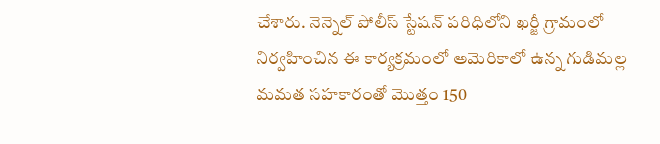చేశారు. నెన్నెల్ పోలీస్ స్టేషన్ పరిధిలోని ఖర్జీ గ్రామంలో నిర్వహించిన ఈ కార్యక్రమంలో అమెరికాలో ఉన్న గుడిమల్ల మమత సహకారంతో మొత్తం 150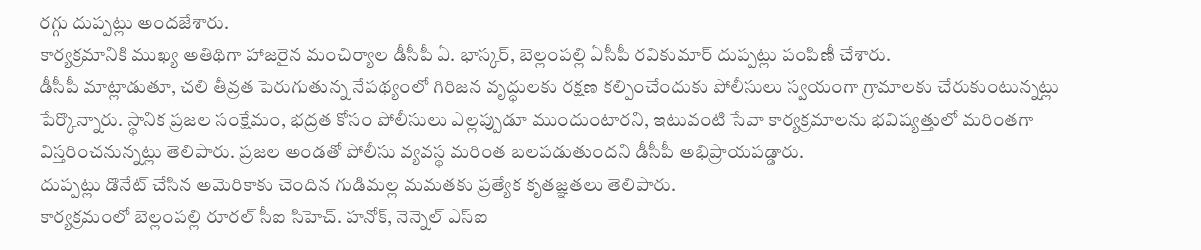రగ్గు దుప్పట్లు అందజేశారు.
కార్యక్రమానికి ముఖ్య అతిథిగా హాజరైన మంచిర్యాల డీసీపీ ఏ. భాస్కర్, బెల్లంపల్లి ఏసీపీ రవికుమార్ దుప్పట్లు పంపిణీ చేశారు.
డీసీపీ మాట్లాడుతూ, చలి తీవ్రత పెరుగుతున్న నేపథ్యంలో గిరిజన వృద్ధులకు రక్షణ కల్పించేందుకు పోలీసులు స్వయంగా గ్రామాలకు చేరుకుంటున్నట్లు పేర్కొన్నారు. స్థానిక ప్రజల సంక్షేమం, భద్రత కోసం పోలీసులు ఎల్లప్పుడూ ముందుంటారని, ఇటువంటి సేవా కార్యక్రమాలను భవిష్యత్తులో మరింతగా విస్తరించనున్నట్లు తెలిపారు. ప్రజల అండతో పోలీసు వ్యవస్థ మరింత బలపడుతుందని డీసీపీ అభిప్రాయపడ్డారు.
దుప్పట్లు డొనేట్ చేసిన అమెరికాకు చెందిన గుడిమల్ల మమతకు ప్రత్యేక కృతజ్ఞతలు తెలిపారు.
కార్యక్రమంలో బెల్లంపల్లి రూరల్ సీఐ సిహెచ్. హనోక్, నెన్నెల్ ఎస్‌ఐ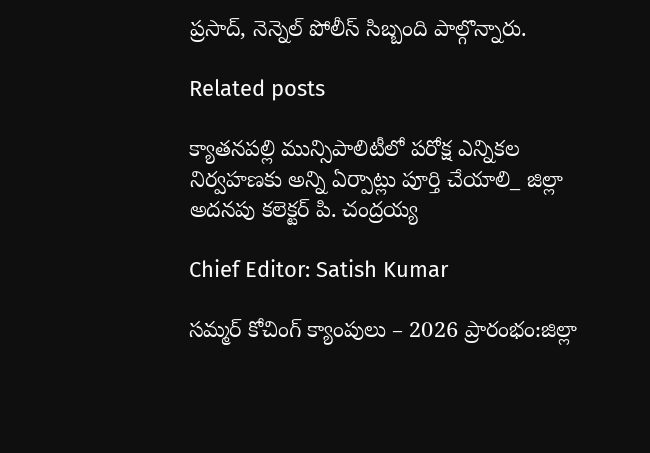ప్రసాద్, నెన్నెల్ పోలీస్ సిబ్బంది పాల్గొన్నారు.

Related posts

క్యాతనపల్లి మున్సిపాలిటీలో పరోక్ష ఎన్నికల నిర్వహణకు అన్ని ఏర్పాట్లు పూర్తి చేయాలి_ జిల్లా అదనపు కలెక్టర్ పి. చంద్రయ్య

Chief Editor: Satish Kumar

సమ్మర్ కోచింగ్ క్యాంపులు – 2026 ప్రారంభం:జిల్లా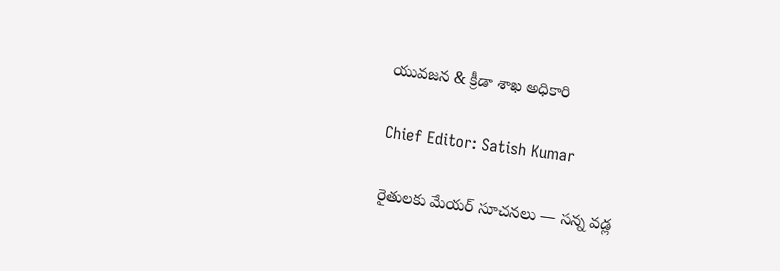యువజన & క్రీడా శాఖ అధికారి

Chief Editor: Satish Kumar

రైతులకు మేయర్ సూచనలు — సన్న వడ్ల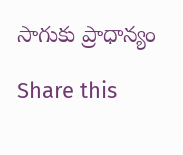సాగుకు ప్రాధాన్యం

Share this